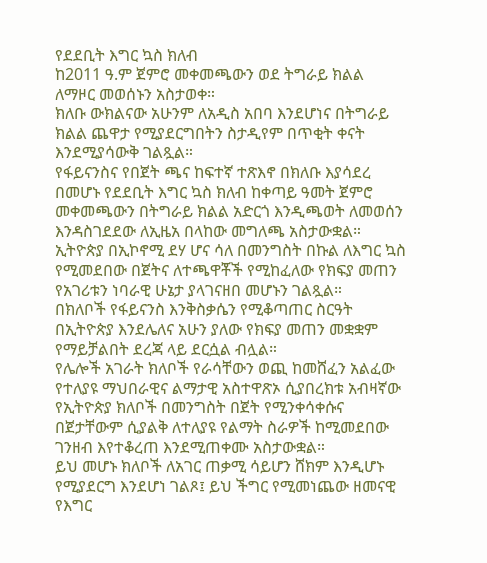የደደቢት እግር ኳስ ክለብ
ከ2011 ዓ.ም ጀምሮ መቀመጫውን ወደ ትግራይ ክልል
ለማዞር መወሰኑን አስታወቀ።
ክለቡ ውክልናው አሁንም ለአዲስ አበባ እንደሆነና በትግራይ
ክልል ጨዋታ የሚያደርግበትን ስታዲየም በጥቂት ቀናት
እንደሚያሳውቅ ገልጿል።
የፋይናንስና የበጀት ጫና ከፍተኛ ተጽእኖ በክለቡ እያሳደረ
በመሆኑ የደደቢት እግር ኳስ ክለብ ከቀጣይ ዓመት ጀምሮ
መቀመጫውን በትግራይ ክልል አድርጎ እንዲጫወት ለመወሰን
እንዳስገደደው ለኢዜአ በላከው መግለጫ አስታውቋል።
ኢትዮጵያ በኢኮኖሚ ደሃ ሆና ሳለ በመንግስት በኩል ለእግር ኳስ
የሚመደበው በጀትና ለተጫዋቾች የሚከፈለው የክፍያ መጠን
የአገሪቱን ነባራዊ ሁኔታ ያላገናዘበ መሆኑን ገልጿል።
በክለቦች የፋይናንስ እንቅስቃሴን የሚቆጣጠር ስርዓት
በኢትዮጵያ እንደሌለና አሁን ያለው የክፍያ መጠን መቋቋም
የማይቻልበት ደረጃ ላይ ደርሷል ብሏል።
የሌሎች አገራት ክለቦች የራሳቸውን ወጪ ከመሸፈን አልፈው
የተለያዩ ማህበራዊና ልማታዊ አስተዋጽኦ ሲያበረክቱ አብዛኛው
የኢትዮጵያ ክለቦች በመንግስት በጀት የሚንቀሳቀሱና
በጀታቸውም ሲያልቅ ለተለያዩ የልማት ስራዎች ከሚመደበው
ገንዘብ እየተቆረጠ እንደሚጠቀሙ አስታውቋል።
ይህ መሆኑ ክለቦች ለአገር ጠቃሚ ሳይሆን ሸክም እንዲሆኑ
የሚያደርግ እንደሆነ ገልጾ፤ ይህ ችግር የሚመነጨው ዘመናዊ
የእግር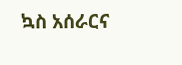ኳስ አሰራርና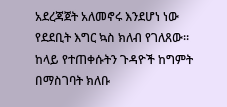አደረጃጀት አለመኖሩ እንደሆነ ነው
የደደቢት እግር ኳስ ክለብ የገለጸው።
ከላይ የተጠቀሱትን ጉዳዮች ከግምት በማስገባት ክለቡ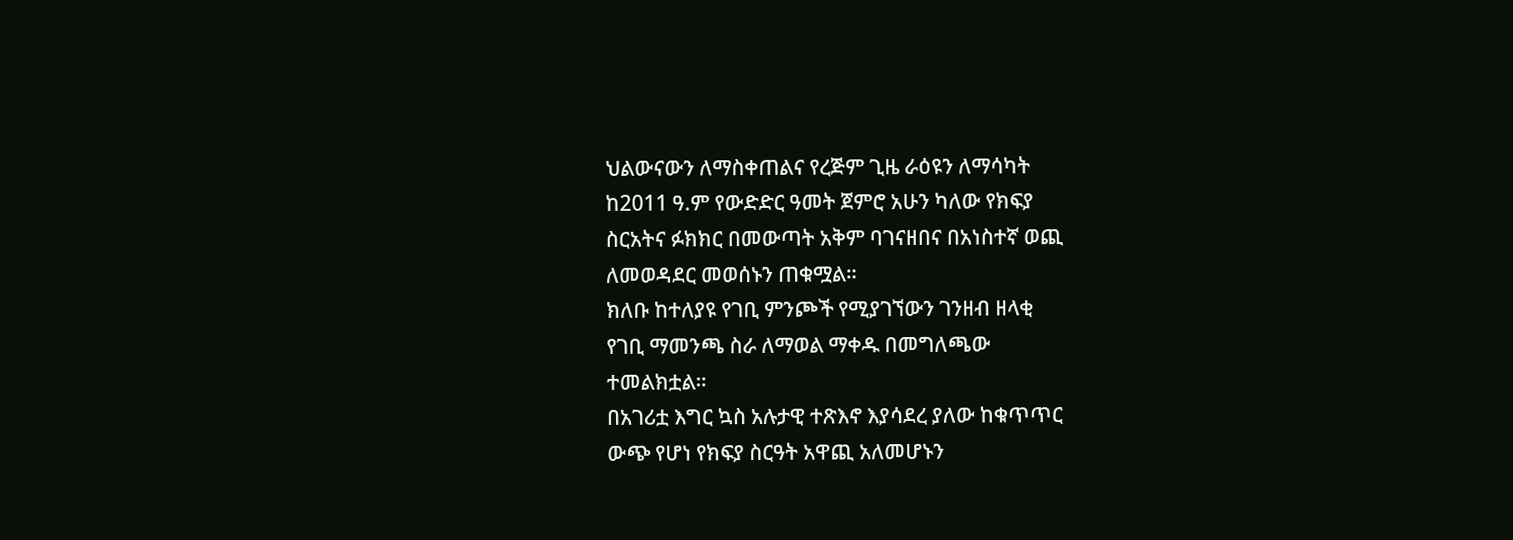ህልውናውን ለማስቀጠልና የረጅም ጊዜ ራዕዩን ለማሳካት
ከ2011 ዓ.ም የውድድር ዓመት ጀምሮ አሁን ካለው የክፍያ
ስርአትና ፉክክር በመውጣት አቅም ባገናዘበና በአነስተኛ ወጪ
ለመወዳደር መወሰኑን ጠቁሟል።
ክለቡ ከተለያዩ የገቢ ምንጮች የሚያገኘውን ገንዘብ ዘላቂ
የገቢ ማመንጫ ስራ ለማወል ማቀዱ በመግለጫው
ተመልክቷል።
በአገሪቷ እግር ኳስ አሉታዊ ተጽእኖ እያሳደረ ያለው ከቁጥጥር
ውጭ የሆነ የክፍያ ስርዓት አዋጪ አለመሆኑን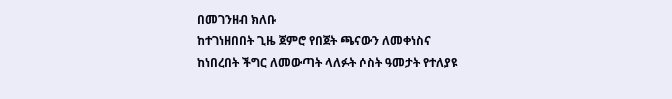በመገንዘብ ክለቡ
ከተገነዘበበት ጊዜ ጀምሮ የበጀት ጫናውን ለመቀነስና
ከነበረበት ችግር ለመውጣት ላለፉት ሶስት ዓመታት የተለያዩ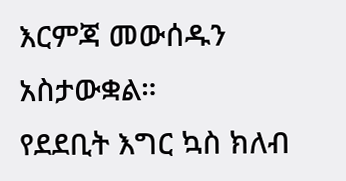እርምጃ መውሰዱን አስታውቋል።
የደደቢት እግር ኳስ ክለብ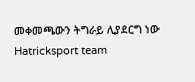መቀመጫውን ትግራይ ሊያደርግ ነው
Hatricksport team